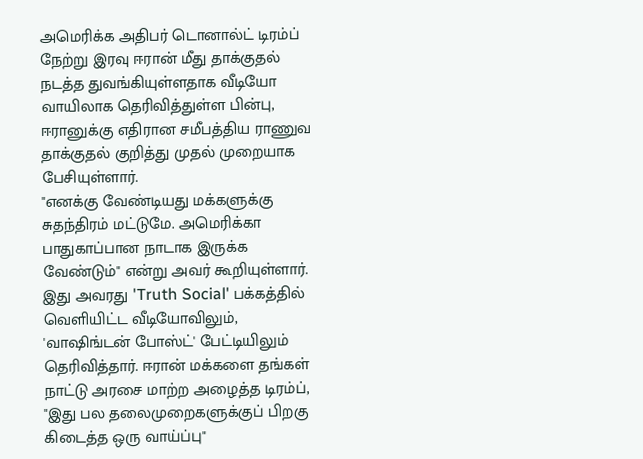அமெரிக்க அதிபர் டொனால்ட் டிரம்ப் நேற்று இரவு ஈரான் மீது தாக்குதல் நடத்த துவங்கியுள்ளதாக வீடியோ வாயிலாக தெரிவித்துள்ள பின்பு, ஈரானுக்கு எதிரான சமீபத்திய ராணுவ தாக்குதல் குறித்து முதல் முறையாக பேசியுள்ளார்.
"எனக்கு வேண்டியது மக்களுக்கு சுதந்திரம் மட்டுமே. அமெரிக்கா பாதுகாப்பான நாடாக இருக்க வேண்டும்" என்று அவர் கூறியுள்ளார். இது அவரது 'Truth Social' பக்கத்தில் வெளியிட்ட வீடியோவிலும், 'வாஷிங்டன் போஸ்ட்' பேட்டியிலும் தெரிவித்தார். ஈரான் மக்களை தங்கள் நாட்டு அரசை மாற்ற அழைத்த டிரம்ப், "இது பல தலைமுறைகளுக்குப் பிறகு கிடைத்த ஒரு வாய்ப்பு"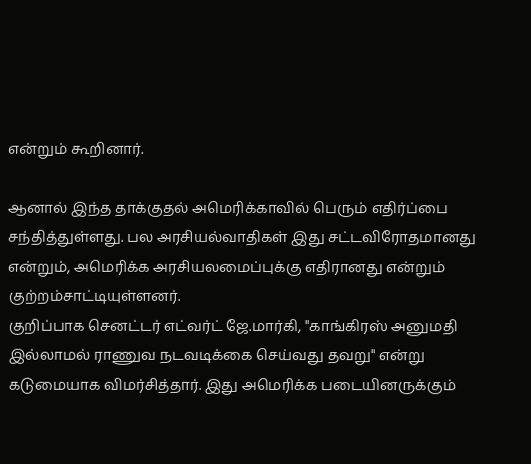என்றும் கூறினார்.

ஆனால் இந்த தாக்குதல் அமெரிக்காவில் பெரும் எதிர்ப்பை சந்தித்துள்ளது. பல அரசியல்வாதிகள் இது சட்டவிரோதமானது என்றும், அமெரிக்க அரசியலமைப்புக்கு எதிரானது என்றும் குற்றம்சாட்டியுள்ளனர்.
குறிப்பாக செனட்டர் எட்வர்ட் ஜே.மார்கி, "காங்கிரஸ் அனுமதி இல்லாமல் ராணுவ நடவடிக்கை செய்வது தவறு" என்று கடுமையாக விமர்சித்தார். இது அமெரிக்க படையினருக்கும்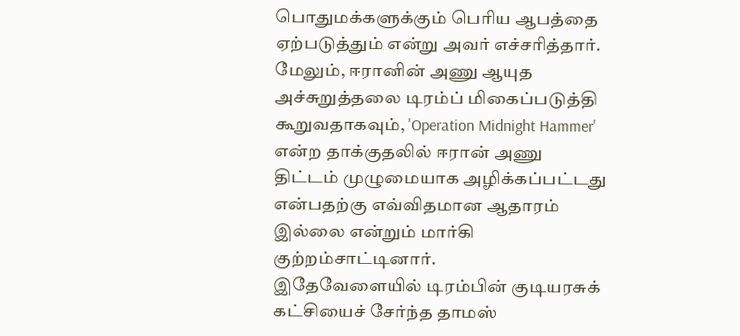பொதுமக்களுக்கும் பெரிய ஆபத்தை ஏற்படுத்தும் என்று அவர் எச்சரித்தார்.
மேலும், ஈரானின் அணு ஆயுத அச்சுறுத்தலை டிரம்ப் மிகைப்படுத்தி கூறுவதாகவும், 'Operation Midnight Hammer' என்ற தாக்குதலில் ஈரான் அணு திட்டம் முழுமையாக அழிக்கப்பட்டது என்பதற்கு எவ்விதமான ஆதாரம் இல்லை என்றும் மார்கி குற்றம்சாட்டினார்.
இதேவேளையில் டிரம்பின் குடியரசுக் கட்சியைச் சேர்ந்த தாமஸ்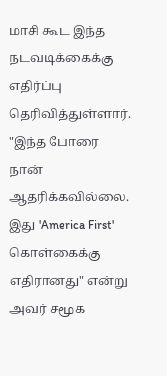மாசி கூட இந்த நடவடிக்கைக்கு எதிர்ப்பு தெரிவித்துள்ளார். "இந்த போரை நான் ஆதரிக்கவில்லை. இது 'America First' கொள்கைக்கு எதிரானது" என்று அவர் சமூக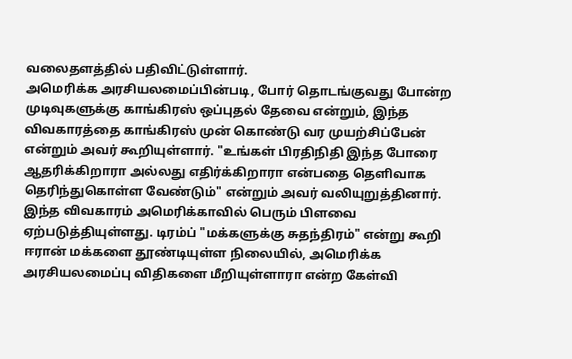வலைதளத்தில் பதிவிட்டுள்ளார்.
அமெரிக்க அரசியலமைப்பின்படி, போர் தொடங்குவது போன்ற முடிவுகளுக்கு காங்கிரஸ் ஒப்புதல் தேவை என்றும், இந்த விவகாரத்தை காங்கிரஸ் முன் கொண்டு வர முயற்சிப்பேன் என்றும் அவர் கூறியுள்ளார். "உங்கள் பிரதிநிதி இந்த போரை ஆதரிக்கிறாரா அல்லது எதிர்க்கிறாரா என்பதை தெளிவாக தெரிந்துகொள்ள வேண்டும்" என்றும் அவர் வலியுறுத்தினார்.
இந்த விவகாரம் அமெரிக்காவில் பெரும் பிளவை ஏற்படுத்தியுள்ளது. டிரம்ப் "மக்களுக்கு சுதந்திரம்" என்று கூறி ஈரான் மக்களை தூண்டியுள்ள நிலையில், அமெரிக்க அரசியலமைப்பு விதிகளை மீறியுள்ளாரா என்ற கேள்வி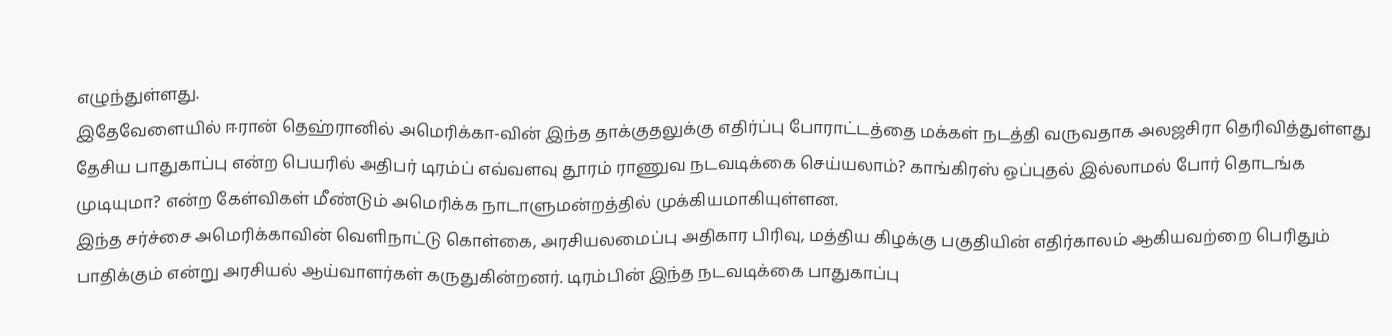எழுந்துள்ளது.
இதேவேளையில் ஈரான் தெஹ்ரானில் அமெரிக்கா-வின் இந்த தாக்குதலுக்கு எதிர்ப்பு போராட்டத்தை மக்கள் நடத்தி வருவதாக அலஜசிரா தெரிவித்துள்ளது
தேசிய பாதுகாப்பு என்ற பெயரில் அதிபர் டிரம்ப் எவ்வளவு தூரம் ராணுவ நடவடிக்கை செய்யலாம்? காங்கிரஸ் ஒப்புதல் இல்லாமல் போர் தொடங்க முடியுமா? என்ற கேள்விகள் மீண்டும் அமெரிக்க நாடாளுமன்றத்தில் முக்கியமாகியுள்ளன.
இந்த சர்ச்சை அமெரிக்காவின் வெளிநாட்டு கொள்கை, அரசியலமைப்பு அதிகார பிரிவு, மத்திய கிழக்கு பகுதியின் எதிர்காலம் ஆகியவற்றை பெரிதும் பாதிக்கும் என்று அரசியல் ஆய்வாளர்கள் கருதுகின்றனர். டிரம்பின் இந்த நடவடிக்கை பாதுகாப்பு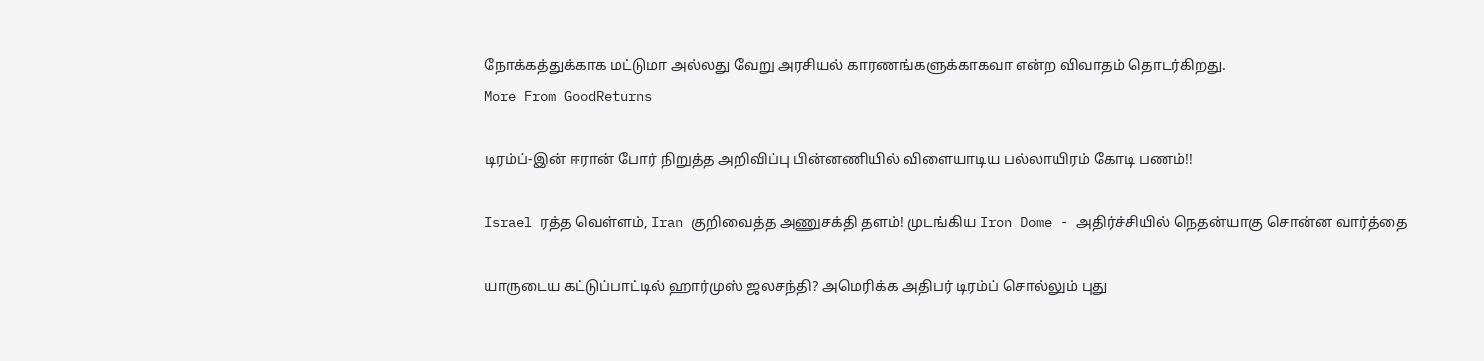நோக்கத்துக்காக மட்டுமா அல்லது வேறு அரசியல் காரணங்களுக்காகவா என்ற விவாதம் தொடர்கிறது.
More From GoodReturns

டிரம்ப்-இன் ஈரான் போர் நிறுத்த அறிவிப்பு பின்னணியில் விளையாடிய பல்லாயிரம் கோடி பணம்!!

Israel ரத்த வெள்ளம், Iran குறிவைத்த அணுசக்தி தளம்! முடங்கிய Iron Dome - அதிர்ச்சியில் நெதன்யாகு சொன்ன வார்த்தை

யாருடைய கட்டுப்பாட்டில் ஹார்முஸ் ஜலசந்தி? அமெரிக்க அதிபர் டிரம்ப் சொல்லும் புது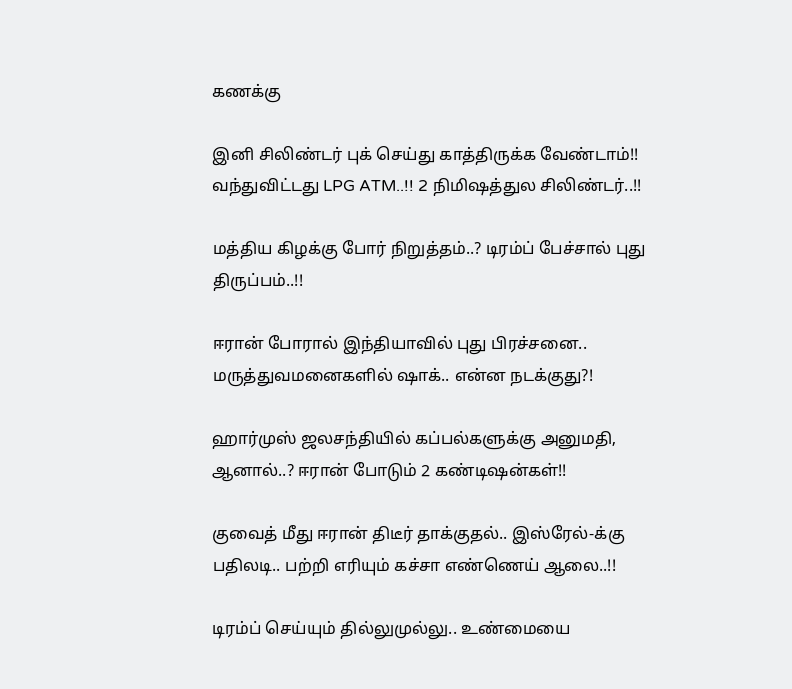கணக்கு

இனி சிலிண்டர் புக் செய்து காத்திருக்க வேண்டாம்!! வந்துவிட்டது LPG ATM..!! 2 நிமிஷத்துல சிலிண்டர்..!!

மத்திய கிழக்கு போர் நிறுத்தம்..? டிரம்ப் பேச்சால் புது திருப்பம்..!!

ஈரான் போரால் இந்தியாவில் புது பிரச்சனை.. மருத்துவமனைகளில் ஷாக்.. என்ன நடக்குது?!

ஹார்முஸ் ஜலசந்தியில் கப்பல்களுக்கு அனுமதி, ஆனால்..? ஈரான் போடும் 2 கண்டிஷன்கள்!!

குவைத் மீது ஈரான் திடீர் தாக்குதல்.. இஸ்ரேல்-க்கு பதிலடி.. பற்றி எரியும் கச்சா எண்ணெய் ஆலை..!!

டிரம்ப் செய்யும் தில்லுமுல்லு.. உண்மையை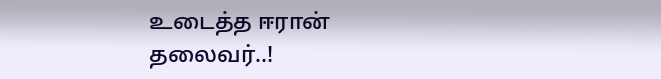உடைத்த ஈரான் தலைவர்..!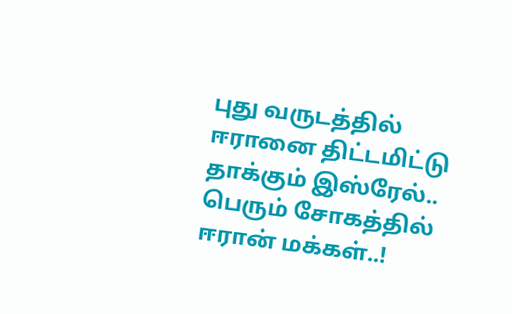புது வருடத்தில் ஈரானை திட்டமிட்டு தாக்கும் இஸ்ரேல்.. பெரும் சோகத்தில் ஈரான் மக்கள்..!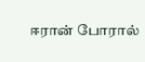ஈரான் போரால்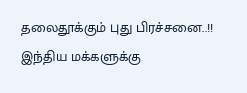தலைதூக்கும் புது பிரச்சனை..!! இந்திய மக்களுக்கு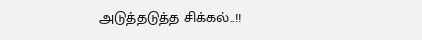அடுத்தடுத்த சிக்கல்..!!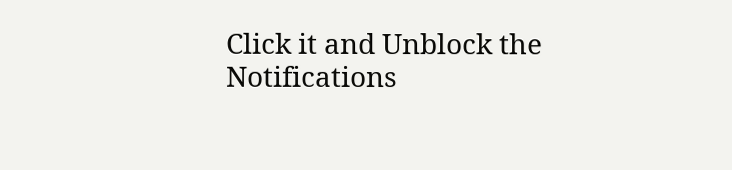Click it and Unblock the Notifications